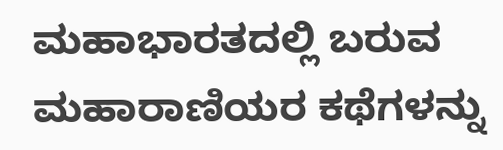ಮಹಾಭಾರತದಲ್ಲಿ ಬರುವ ಮಹಾರಾಣಿಯರ ಕಥೆಗಳನ್ನು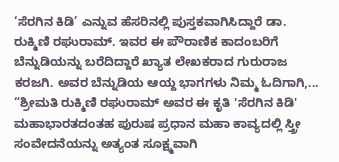‘ಸೆರಗಿನ ಕಿಡಿ’ ಎನ್ನುವ ಹೆಸರಿನಲ್ಲಿ ಪುಸ್ತಕವಾಗಿಸಿದ್ದಾರೆ ಡಾ. ರುಕ್ಮಿಣಿ ರಘುರಾಮ್. ಇವರ ಈ ಪೌರಾಣಿಕ ಕಾದಂಬರಿಗೆ ಬೆನ್ನುಡಿಯನ್ನು ಬರೆದಿದ್ದಾರೆ ಖ್ಯಾತ ಲೇಖಕರಾದ ಗುರುರಾಜ ಕರಜಗಿ. ಅವರ ಬೆನ್ನುಡಿಯ ಆಯ್ದ ಭಾಗಗಳು ನಿಮ್ಮ ಓದಿಗಾಗಿ,... “ಶ್ರೀಮತಿ ರುಕ್ಮಿಣಿ ರಘುರಾಮ್ ಅವರ ಈ ಕೃತಿ 'ಸೆರಗಿನ ಕಿಡಿ' ಮಹಾಭಾರತದಂತಹ ಪುರುಷ ಪ್ರಧಾನ ಮಹಾ ಕಾವ್ಯದಲ್ಲಿ ಸ್ತ್ರೀ ಸಂವೇದನೆಯನ್ನು ಅತ್ಯಂತ ಸೂಕ್ಷ್ಮವಾಗಿ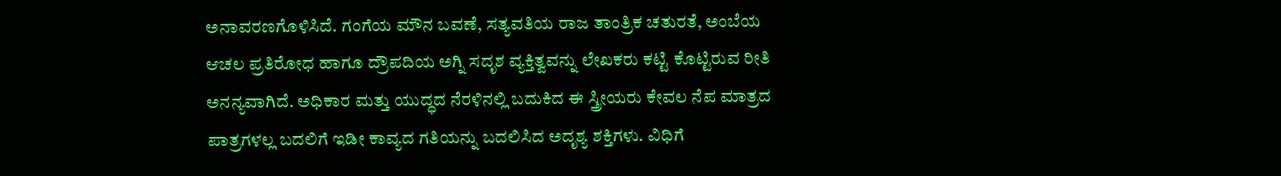ಅನಾವರಣಗೊಳಿಸಿದೆ. ಗಂಗೆಯ ಮೌನ ಬವಣೆ, ಸತ್ಯವತಿಯ ರಾಜ ತಾಂತ್ರಿಕ ಚತುರತೆ, ಅಂಬೆಯ ಆಚಲ ಪ್ರತಿರೋಧ ಹಾಗೂ ದ್ರೌಪದಿಯ ಅಗ್ನಿ ಸದೃಶ ವ್ಯಕ್ತಿತ್ವವನ್ನು ಲೇಖಕರು ಕಟ್ಟಿ ಕೊಟ್ಟಿರುವ ರೀತಿ ಅನನ್ಯವಾಗಿದೆ. ಅಧಿಕಾರ ಮತ್ತು ಯುದ್ಧದ ನೆರಳಿನಲ್ಲಿ ಬದುಕಿದ ಈ ಸ್ತ್ರೀಯರು ಕೇವಲ ನೆಪ ಮಾತ್ರದ ಪಾತ್ರಗಳಲ್ಲ ಬದಲಿಗೆ ಇಡೀ ಕಾವ್ಯದ ಗತಿಯನ್ನು ಬದಲಿಸಿದ ಅದೃಶ್ಯ ಶಕ್ತಿಗಳು. ವಿಧಿಗೆ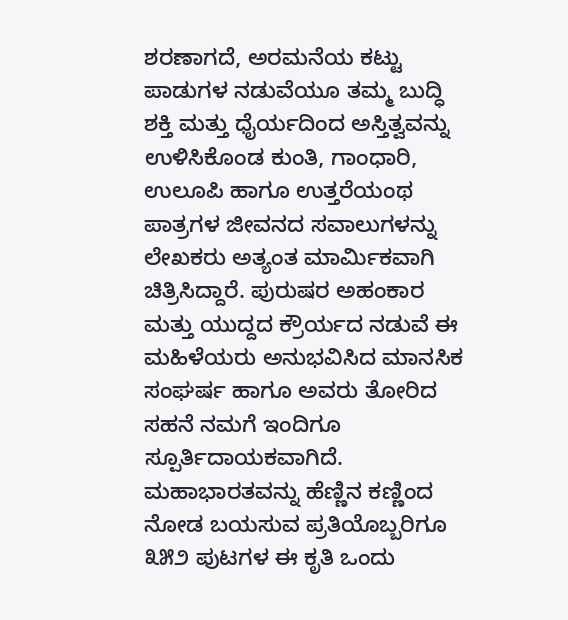ಶರಣಾಗದೆ, ಅರಮನೆಯ ಕಟ್ಟು ಪಾಡುಗಳ ನಡುವೆಯೂ ತಮ್ಮ ಬುದ್ಧಿ ಶಕ್ತಿ ಮತ್ತು ಧೈರ್ಯದಿಂದ ಅಸ್ತಿತ್ವವನ್ನು ಉಳಿಸಿಕೊಂಡ ಕುಂತಿ, ಗಾಂಧಾರಿ, ಉಲೂಪಿ ಹಾಗೂ ಉತ್ತರೆಯಂಥ ಪಾತ್ರಗಳ ಜೀವನದ ಸವಾಲುಗಳನ್ನು ಲೇಖಕರು ಅತ್ಯಂತ ಮಾರ್ಮಿಕವಾಗಿ ಚಿತ್ರಿಸಿದ್ದಾರೆ. ಪುರುಷರ ಅಹಂಕಾರ ಮತ್ತು ಯುದ್ದದ ಕ್ರೌರ್ಯದ ನಡುವೆ ಈ ಮಹಿಳೆಯರು ಅನುಭವಿಸಿದ ಮಾನಸಿಕ ಸಂಘರ್ಷ ಹಾಗೂ ಅವರು ತೋರಿದ ಸಹನೆ ನಮಗೆ ಇಂದಿಗೂ ಸ್ಪೂರ್ತಿದಾಯಕವಾಗಿದೆ. ಮಹಾಭಾರತವನ್ನು ಹೆಣ್ಣಿನ ಕಣ್ಣಿಂದ ನೋಡ ಬಯಸುವ ಪ್ರತಿಯೊಬ್ಬರಿಗೂ ೩೫೨ ಪುಟಗಳ ಈ ಕೃತಿ ಒಂದು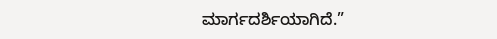ಮಾರ್ಗದರ್ಶಿಯಾಗಿದೆ.”